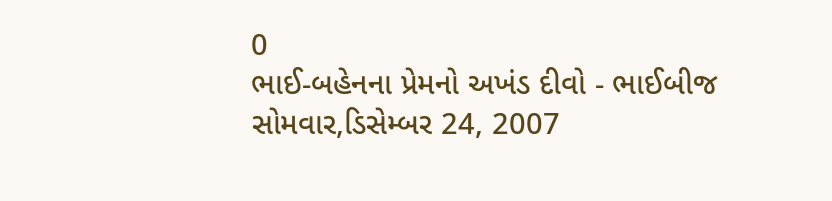0
ભાઈ-બહેનના પ્રેમનો અખંડ દીવો - ભાઈબીજ
સોમવાર,ડિસેમ્બર 24, 2007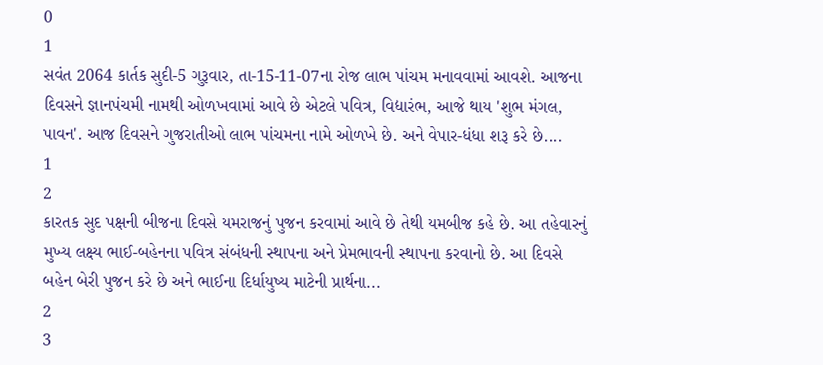0
1
સવંત 2064 કાર્તક સુદી-5 ગુરૂવાર, તા-15-11-07ના રોજ લાભ પાંચમ મનાવવામાં આવશે. આજના દિવસને જ્ઞાનપંચમી નામથી ઓળખવામાં આવે છે એટલે પવિત્ર, વિદ્યારંભ, આજે થાય 'શુભ મંગલ, પાવન'. આજ દિવસને ગુજરાતીઓ લાભ પાંચમના નામે ઓળખે છે. અને વેપાર-ધંધા શરૂ કરે છે....
1
2
કારતક સુદ પક્ષની બીજના દિવસે યમરાજનું પુજન કરવામાં આવે છે તેથી યમબીજ કહે છે. આ તહેવારનું મુખ્ય લક્ષ્ય ભાઈ-બહેનના પવિત્ર સંબંધની સ્થાપના અને પ્રેમભાવની સ્થાપના કરવાનો છે. આ દિવસે બહેન બેરી પુજન કરે છે અને ભાઈના દિર્ધાયુષ્ય માટેની પ્રાર્થના...
2
3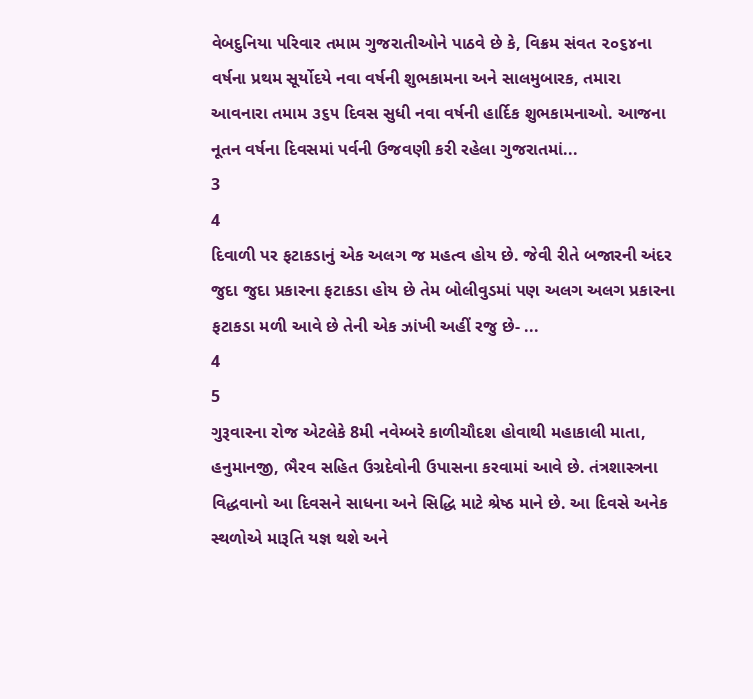વેબદુનિયા પરિવાર તમામ ગુજરાતીઓને પાઠવે છે કે, વિક્રમ સંવત ૨૦૬૪ના વર્ષના પ્રથમ સૂર્યોદયે નવા વર્ષની શુભકામના અને સાલમુબારક, તમારા આવનારા તમામ ૩૬૫ દિવસ સુધી નવા વર્ષની હાર્દિક શુભકામનાઓ. આજના નૂતન વર્ષના દિવસમાં પર્વની ઉજવણી કરી રહેલા ગુજરાતમાં...
3
4
દિવાળી પર ફટાકડાનું એક અલગ જ મહત્વ હોય છે. જેવી રીતે બજારની અંદર જુદા જુદા પ્રકારના ફટાકડા હોય છે તેમ બોલીવુડમાં પણ અલગ અલગ પ્રકારના ફટાકડા મળી આવે છે તેની એક ઝાંખી અહીં રજુ છે- ...
4
5
ગુરૂવારના રોજ એટલેકે 8મી નવેમ્બરે કાળીચૌદશ હોવાથી મહાકાલી માતા, હનુમાનજી, ભૈરવ સહિત ઉગ્રદેવોની ઉપાસના કરવામાં આવે છે. તંત્રશાસ્ત્રના વિદ્ધવાનો આ દિવસને સાધના અને સિદ્ધિ માટે શ્રેષ્ઠ માને છે. આ દિવસે અનેક સ્થળોએ મારૂતિ યજ્ઞ થશે અને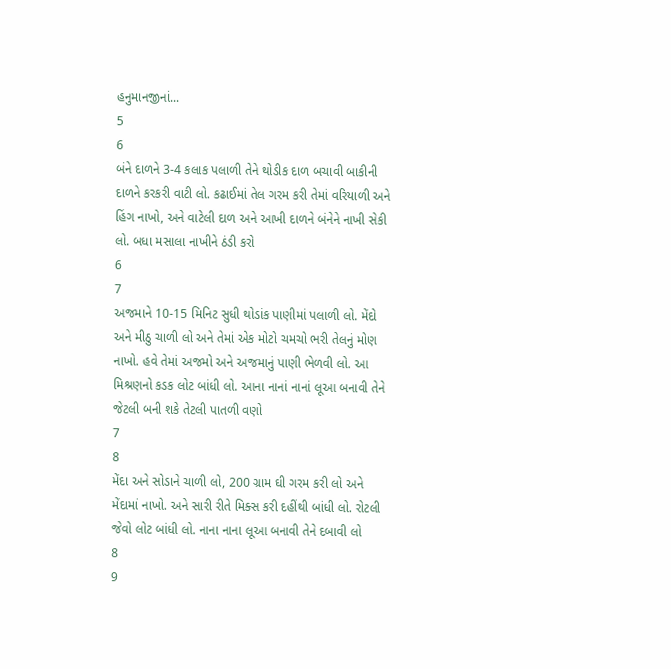હનુમાનજીનાં...
5
6
બંને દાળને 3-4 કલાક પલાળી તેને થોડીક દાળ બચાવી બાકીની દાળને કરકરી વાટી લો. કઢાઈમાં તેલ ગરમ કરી તેમાં વરિયાળી અને હિંગ નાખો, અને વાટેલી દાળ અને આખી દાળને બંનેને નાખી સેકી લો. બધા મસાલા નાખીને ઠંડી કરો
6
7
અજમાને 10-15 મિનિટ સુધી થોડાંક પાણીમાં પલાળી લો. મેંદો અને મીઠુ ચાળી લો અને તેમાં એક મોટો ચમચો ભરી તેલનું મોણ નાખો. હવે તેમાં અજમો અને અજમાનું પાણી ભેળવી લો. આ મિશ્રણનો કડક લોટ બાંધી લો. આના નાનાં નાનાં લૂઆ બનાવી તેને જેટલી બની શકે તેટલી પાતળી વણો
7
8
મેંદા અને સોડાને ચાળી લો, 200 ગ્રામ ઘી ગરમ કરી લો અને મેંદામાં નાખો. અને સારી રીતે મિક્સ કરી દહીંથી બાંધી લો. રોટલી જેવો લોટ બાંધી લો. નાના નાના લૂઆ બનાવી તેને દબાવી લો
8
9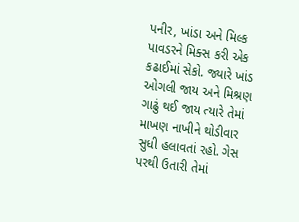પનીર, ખાંડા અને મિલ્ક પાવડરને મિક્સ કરી એક કઢાઈમાં સેકો. જ્યારે ખાંડ ઓગલી જાય અને મિશ્રણ ગાઢું થઈ જાય ત્યારે તેમાં માખણ નાખીને થોડીવાર સુધી હલાવતાં રહો. ગેસ પરથી ઉતારી તેમાં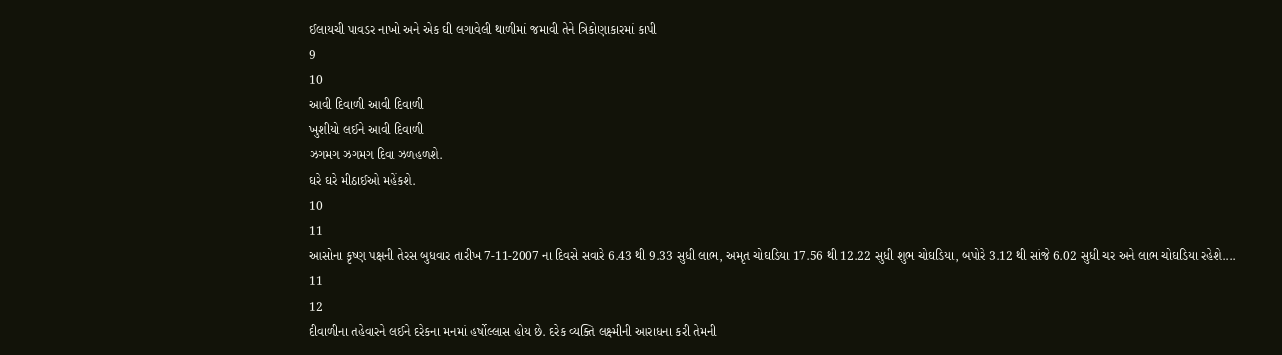ઈલાયચી પાવડર નાખો અને એક ઘી લગાવેલી થાળીમાં જમાવી તેને ત્રિકોણાકારમાં કાપી
9
10
આવી દિવાળી આવી દિવાળી
ખુશીયો લઈને આવી દિવાળી
ઝગમગ ઝગમગ દિવા ઝળહળશે.
ઘરે ઘરે મીઠાઈઓ મહેંકશે.
10
11
આસોના કૃષ્ણ પક્ષની તેરસ બુધવાર તારીખ 7-11-2007 ના દિવસે સવારે 6.43 થી 9.33 સુધી લાભ, અમૃત ચોઘડિયા 17.56 થી 12.22 સુધી શુભ ચોઘડિયા, બપોરે 3.12 થી સાંજે 6.02 સુધી ચર અને લાભ ચોઘડિયા રહેશે....
11
12
દીવાળીના તહેવારને લઈને દરેકના મનમાં હર્ષોલ્લાસ હોય છે. દરેક વ્યક્તિ લક્ષ્મીની આરાધના કરી તેમની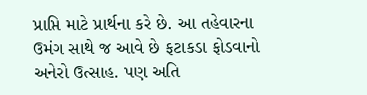પ્રાપ્તિ માટે પ્રાર્થના કરે છે. આ તહેવારના ઉમંગ સાથે જ આવે છે ફટાકડા ફોડવાનો અનેરો ઉત્સાહ. પણ અતિ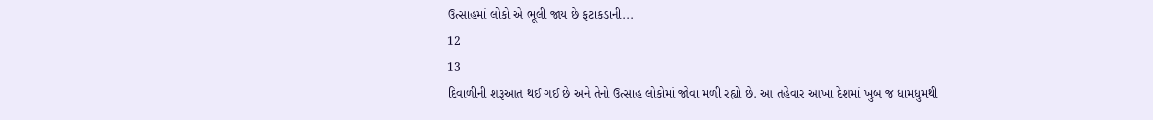ઉત્સાહમાં લોકો એ ભૂલી જાય છે ફટાકડાની...
12
13
દિવાળીની શરૂઆત થઈ ગઈ છે અને તેનો ઉત્સાહ લોકોમાં જોવા મળી રહ્યો છે. આ તહેવાર આખા દેશમાં ખુબ જ ધામધુમથી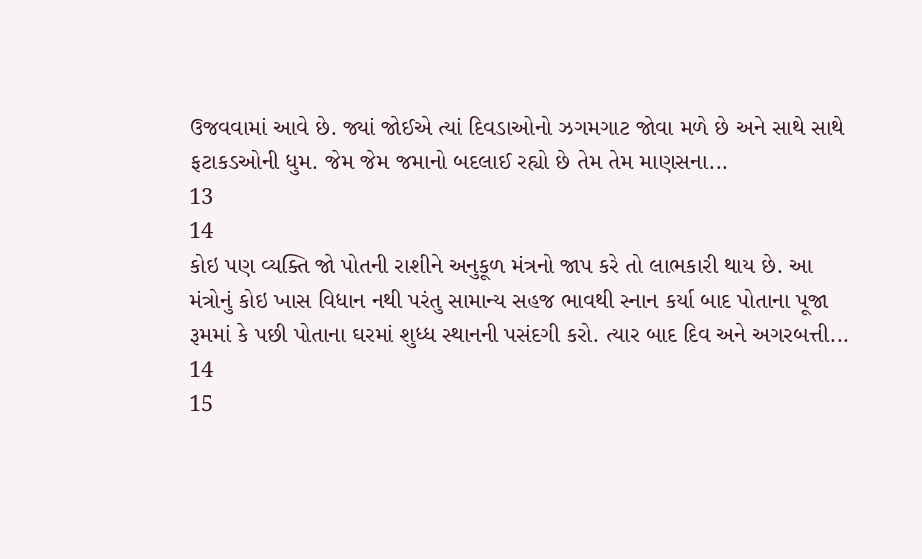ઉજવવામાં આવે છે. જ્યાં જોઈએ ત્યાં દિવડાઓનો ઝગમગાટ જોવા મળે છે અને સાથે સાથે ફટાકડઓની ધુમ. જેમ જેમ જમાનો બદલાઈ રહ્યો છે તેમ તેમ માણસના...
13
14
કોઇ પણ વ્યક્તિ જો પોતની રાશીને અનુકૂળ મંત્રનો જાપ કરે તો લાભકારી થાય છે. આ મંત્રોનું કોઇ ખાસ વિધાન નથી પરંતુ સામાન્ય સહજ ભાવથી સ્નાન કર્યા બાદ પોતાના પૂજા રૂમમાં કે પછી પોતાના ઘરમાં શુધ્ધ સ્થાનની પસંદગી કરો. ત્યાર બાદ દિવ અને અગરબત્તી...
14
15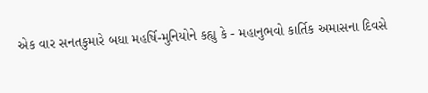એક વાર સનતકુમારે બધા મહર્ષિ-મુનિયોને કહ્યુ કે - મહાનુભવો કાર્તિક અમાસના દિવસે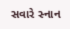સવારે સ્નાન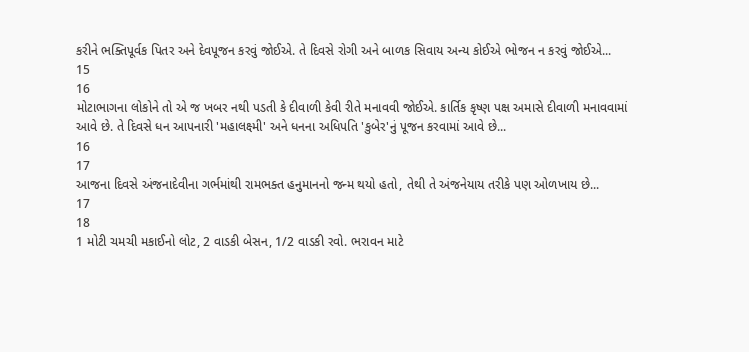કરીને ભક્તિપૂર્વક પિતર અને દેવપૂજન કરવું જોઈએ. તે દિવસે રોગી અને બાળક સિવાય અન્ય કોઈએ ભોજન ન કરવું જોઈએ...
15
16
મોટાભાગના લોકોને તો એ જ ખબર નથી પડતી કે દીવાળી કેવી રીતે મનાવવી જોઈએ. કાર્તિક કૃષ્ણ પક્ષ અમાસે દીવાળી મનાવવામાં આવે છે. તે દિવસે ધન આપનારી 'મહાલક્ષ્મી' અને ધનના અધિપતિ 'કુબેર'નું પૂજન કરવામાં આવે છે...
16
17
આજના દિવસે અંજનાદેવીના ગર્ભમાંથી રામભક્ત હનુમાનનો જન્મ થયો હતો, તેથી તે અંજનેયાય તરીકે પણ ઓળખાય છે...
17
18
1 મોટી ચમચી મકાઈનો લોટ, 2 વાડકી બેસન, 1/2 વાડકી રવો. ભરાવન માટે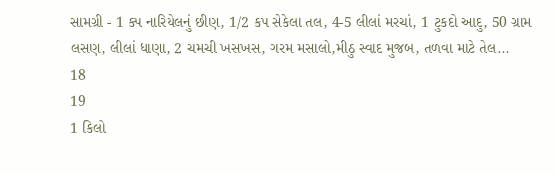સામગ્રી - 1 ક્પ નારિયેલનું છીણ, 1/2 કપ સેકેલા તલ, 4-5 લીલાં મરચાં, 1 ટુકદો આદુ, 50 ગ્રામ લસણ, લીલાં ધાણા, 2 ચમચી ખસખસ, ગરમ મસાલો,મીઠુ સ્વાદ મુજબ, તળવા માટે તેલ...
18
19
1 કિલો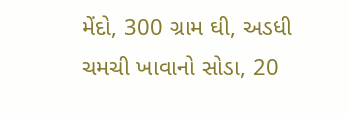મેંદો, 300 ગ્રામ ઘી, અડધી ચમચી ખાવાનો સોડા, 20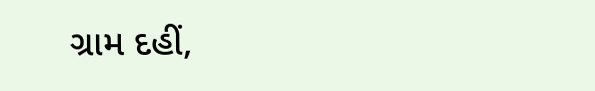ગ્રામ દહીં,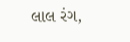લાલ રંગ,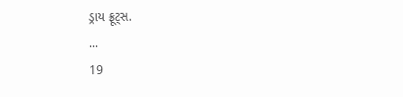ડ્રાય ફ્રૂટ્સ.
...
19